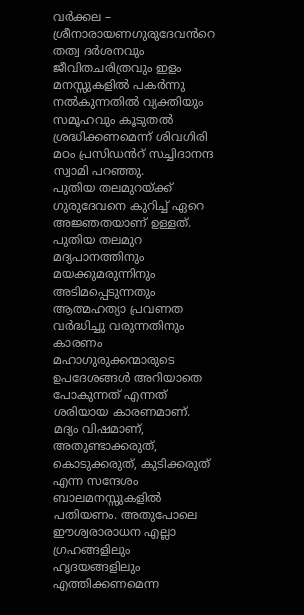വർക്കല – ശ്രീനാരായണഗുരുദേവൻറെ തത്വ ദർശനവും ജീവിതചരിത്രവും ഇളം മനസ്സുകളിൽ പകർന്നു നൽകുന്നതിൽ വ്യക്തിയും സമൂഹവും കൂടുതൽ ശ്രദ്ധിക്കണമെന്ന് ശിവഗിരി മഠം പ്രസിഡൻറ് സച്ചിദാനന്ദ സ്വാമി പറഞ്ഞു.
പുതിയ തലമുറയ്ക്ക് ഗുരുദേവനെ കുറിച്ച് ഏറെ അജ്ഞതയാണ് ഉള്ളത്. പുതിയ തലമുറ മദ്യപാനത്തിനും മയക്കുമരുന്നിനും അടിമപ്പെടുന്നതും ആത്മഹത്യാ പ്രവണത വർദ്ധിച്ചു വരുന്നതിനും കാരണം മഹാഗുരുക്കന്മാരുടെ ഉപദേശങ്ങൾ അറിയാതെ പോകുന്നത് എന്നത് ശരിയായ കാരണമാണ്.
മദ്യം വിഷമാണ്, അതുണ്ടാക്കരുത്, കൊടുക്കരുത്, കുടിക്കരുത് എന്ന സന്ദേശം ബാലമനസ്സുകളിൽ പതിയണം. അതുപോലെ ഈശ്വരാരാധന എല്ലാ ഗ്രഹങ്ങളിലും ഹൃദയങ്ങളിലും എത്തിക്കണമെന്ന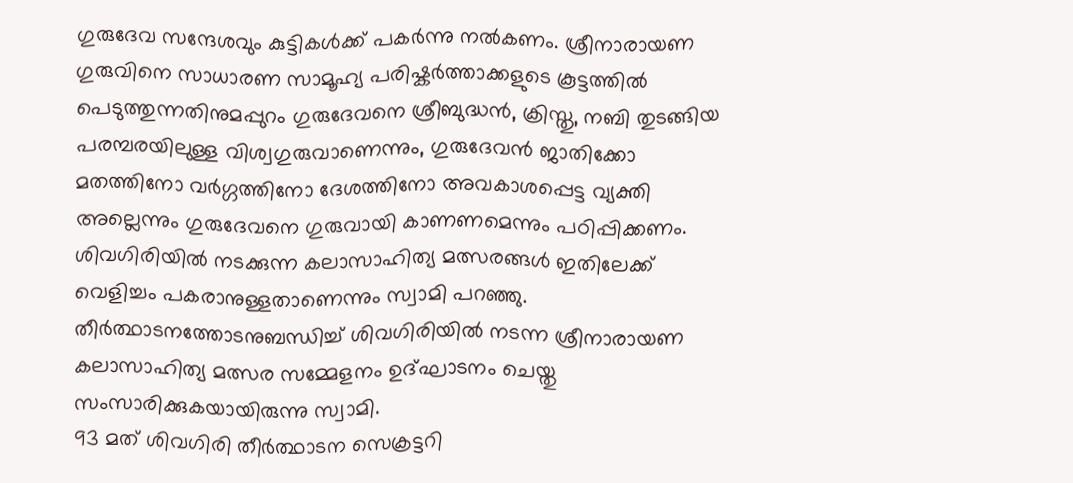ഗുരുദേവ സന്ദേശവും കുട്ടികൾക്ക് പകർന്നു നൽകണം. ശ്രീനാരായണ ഗുരുവിനെ സാധാരണ സാമൂഹ്യ പരിഷ്കർത്താക്കളുടെ കൂട്ടത്തിൽ പെടുത്തുന്നതിനുമപ്പുറം ഗുരുദേവനെ ശ്രീബുദ്ധൻ, ക്രിസ്തു, നബി തുടങ്ങിയ പരമ്പരയിലുള്ള വിശ്വഗുരുവാണെന്നും, ഗുരുദേവൻ ജാതിക്കോ മതത്തിനോ വർഗ്ഗത്തിനോ ദേശത്തിനോ അവകാശപ്പെട്ട വ്യക്തി അല്ലെന്നും ഗുരുദേവനെ ഗുരുവായി കാണണമെന്നും പഠിപ്പിക്കണം. ശിവഗിരിയിൽ നടക്കുന്ന കലാസാഹിത്യ മത്സരങ്ങൾ ഇതിലേക്ക് വെളിച്ചം പകരാനുള്ളതാണെന്നും സ്വാമി പറഞ്ഞു. തീർത്ഥാടനത്തോടനുബന്ധിച്ച് ശിവഗിരിയിൽ നടന്ന ശ്രീനാരായണ കലാസാഹിത്യ മത്സര സമ്മേളനം ഉദ്ഘാടനം ചെയ്തു സംസാരിക്കുകയായിരുന്നു സ്വാമി.
93 മത് ശിവഗിരി തീർത്ഥാടന സെക്രട്ടറി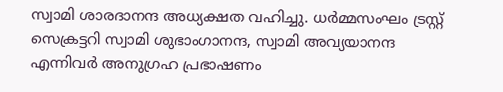സ്വാമി ശാരദാനന്ദ അധ്യക്ഷത വഹിച്ചു. ധർമ്മസംഘം ട്രസ്റ്റ് സെക്രട്ടറി സ്വാമി ശുഭാംഗാനന്ദ, സ്വാമി അവ്യയാനന്ദ എന്നിവർ അനുഗ്രഹ പ്രഭാഷണം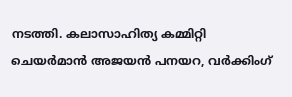നടത്തി. കലാസാഹിത്യ കമ്മിറ്റി ചെയർമാൻ അജയൻ പനയറ, വർക്കിംഗ്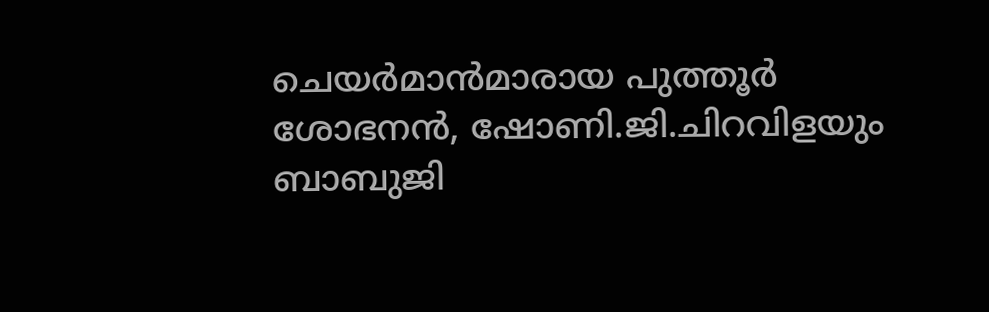ചെയർമാൻമാരായ പുത്തൂർ ശോഭനൻ, ഷോണി.ജി.ചിറവിളയും ബാബുജി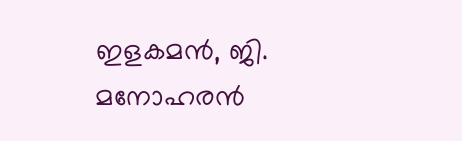ഇളകമൻ, ജി. മനോഹരൻ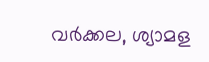വർക്കല, ശ്യാമള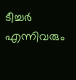ടീച്ചർ എന്നിവരും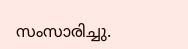സംസാരിച്ചു.